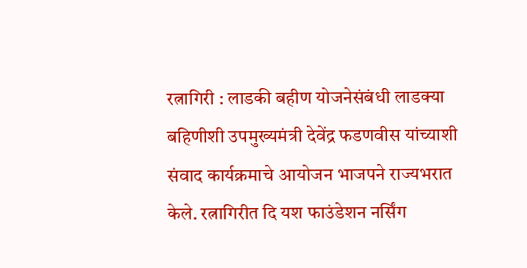रत्नागिरी : लाडकी बहीण योजनेसंबंधी लाडक्या बहिणीशी उपमुख्यमंत्री देवेंद्र फडणवीस यांच्याशी संवाद कार्यक्रमाचे आयोजन भाजपने राज्यभरात केले. रत्नागिरीत दि यश फाउंडेशन नर्सिंग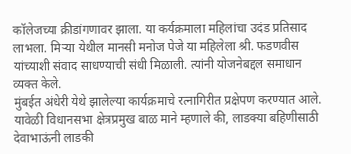कॉलेजच्या क्रीडांगणावर झाला. या कर्यक्रमाला महिलांचा उदंड प्रतिसाद लाभला. मिऱ्या येथील मानसी मनोज पेजे या महिलेला श्री. फडणवीस यांच्याशी संवाद साधण्याची संधी मिळाली. त्यांनी योजनेबद्दल समाधान व्यक्त केले.
मुंबईत अंधेरी येथे झालेल्या कार्यक्रमाचे रत्नागिरीत प्रक्षेपण करण्यात आले. यावेळी विधानसभा क्षेत्रप्रमुख बाळ माने म्हणाले की, लाडक्या बहिणीसाठी देवाभाऊंनी लाडकी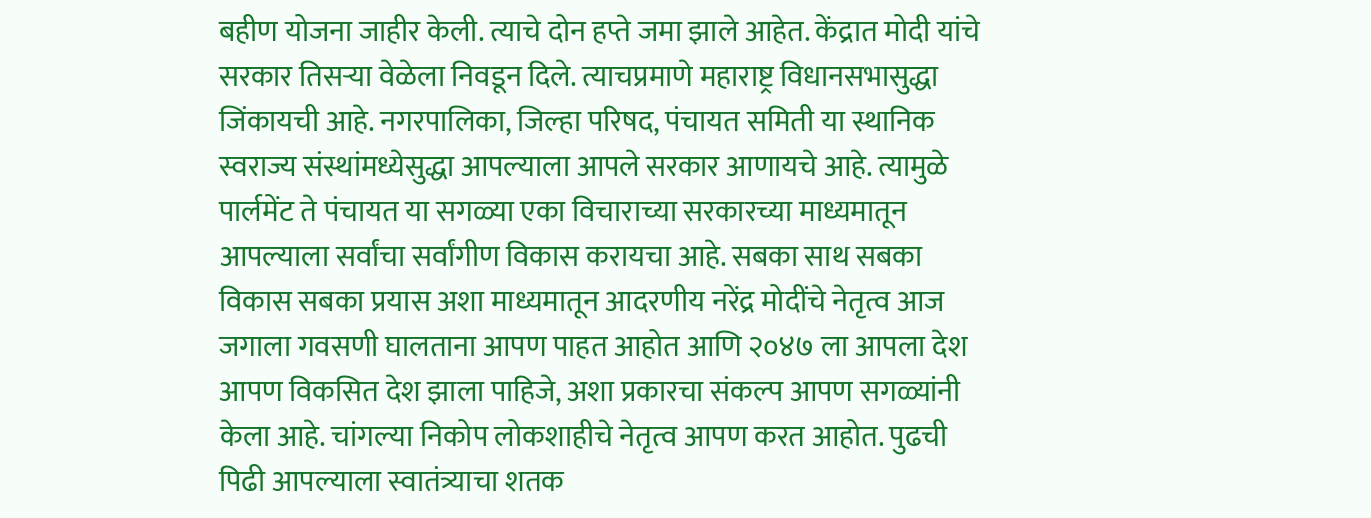बहीण योजना जाहीर केली. त्याचे दोन हप्ते जमा झाले आहेत. केंद्रात मोदी यांचे सरकार तिसऱ्या वेळेला निवडून दिले. त्याचप्रमाणे महाराष्ट्र विधानसभासुद्धा जिंकायची आहे. नगरपालिका, जिल्हा परिषद, पंचायत समिती या स्थानिक स्वराज्य संस्थांमध्येसुद्धा आपल्याला आपले सरकार आणायचे आहे. त्यामुळे पार्लमेंट ते पंचायत या सगळ्या एका विचाराच्या सरकारच्या माध्यमातून आपल्याला सर्वांचा सर्वांगीण विकास करायचा आहे. सबका साथ सबका विकास सबका प्रयास अशा माध्यमातून आदरणीय नरेंद्र मोदींचे नेतृत्व आज जगाला गवसणी घालताना आपण पाहत आहोत आणि २०४७ ला आपला देश आपण विकसित देश झाला पाहिजे, अशा प्रकारचा संकल्प आपण सगळ्यांनी केला आहे. चांगल्या निकोप लोकशाहीचे नेतृत्व आपण करत आहोत. पुढची पिढी आपल्याला स्वातंत्र्याचा शतक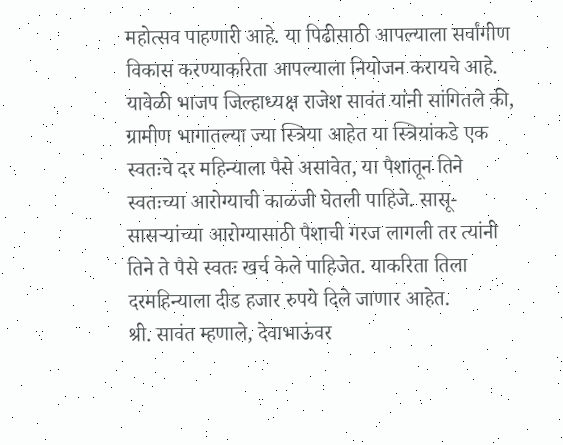महोत्सव पाहणारी आहे. या पिढीसाठी आपल्याला सर्वांगीण विकास करण्याकरिता आपल्याला नियोजन करायचे आहे.
यावेळी भाजप जिल्हाध्यक्ष राजेश सावंत यांनी सांगितले की, ग्रामीण भागातल्या ज्या स्त्रिया आहेत या स्त्रियांकडे एक स्वतःचे दर महिन्याला पैसे असावेत, या पैशातून तिने स्वतःच्या आरोग्याची काळजी घेतली पाहिजे. सासू-सासऱ्यांच्या आरोग्यासाठी पैशाची गरज लागली तर त्यांनी तिने ते पैसे स्वतः खर्च केले पाहिजेत. याकरिता तिला दरमहिन्याला दीड हजार रुपये दिले जाणार आहेत.
श्री. सावंत म्हणाले, देवाभाऊंवर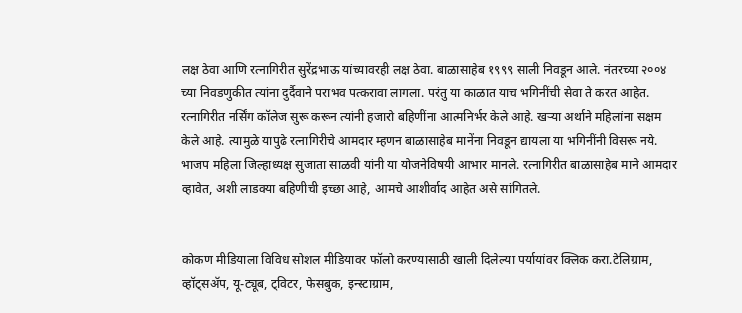लक्ष ठेवा आणि रत्नागिरीत सुरेंद्रभाऊ यांच्यावरही लक्ष ठेवा. बाळासाहेब १९९९ साली निवडून आले. नंतरच्या २००४ च्या निवडणुकीत त्यांना दुर्दैवाने पराभव पत्करावा लागला. परंतु या काळात याच भगिनींची सेवा ते करत आहेत. रत्नागिरीत नर्सिंग कॉलेज सुरू करून त्यांनी हजारो बहिणींना आत्मनिर्भर केले आहे. खऱ्या अर्थाने महिलांना सक्षम केले आहे. त्यामुळे यापुढे रत्नागिरीचे आमदार म्हणन बाळासाहेब मानेंना निवडून द्यायला या भगिनींनी विसरू नये.
भाजप महिला जिल्हाध्यक्ष सुजाता साळवी यांनी या योजनेविषयी आभार मानले. रत्नागिरीत बाळासाहेब माने आमदार व्हावेत, अशी लाडक्या बहिणीची इच्छा आहे, आमचे आशीर्वाद आहेत असे सांगितले.


कोकण मीडियाला विविध सोशल मीडियावर फॉलो करण्यासाठी खाली दिलेल्या पर्यायांवर क्लिक करा.टेलिग्राम, व्हॉट्सॲप, यू-ट्यूब, ट्विटर, फेसबुक, इन्स्टाग्राम,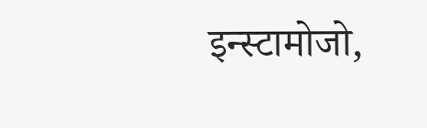इन्स्टामोजो,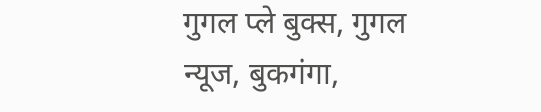गुगल प्ले बुक्स, गुगल न्यूज, बुकगंगा,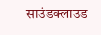साउंडक्लाउड